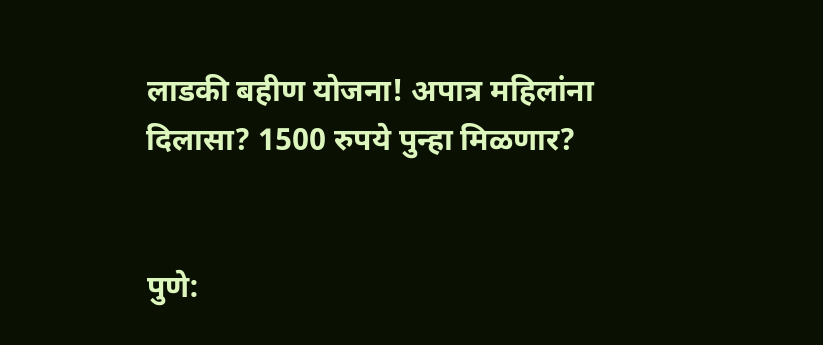लाडकी बहीण योजना! अपात्र महिलांना दिलासा? 1500 रुपये पुन्हा मिळणार?


पुणे: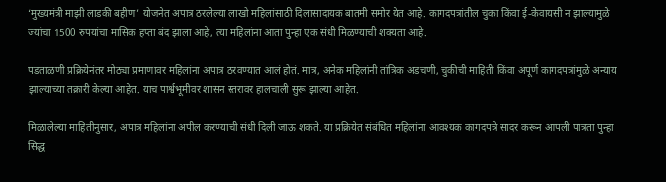‘मुख्यमंत्री माझी लाडकी बहीण’ योजनेत अपात्र ठरलेल्या लाखो महिलांसाठी दिलासादायक बातमी समोर येत आहे. कागदपत्रांतील चुका किंवा ई-केवायसी न झाल्यामुळे ज्यांचा 1500 रुपयांचा मासिक हप्ता बंद झाला आहे, त्या महिलांना आता पुन्हा एक संधी मिळण्याची शक्यता आहे.

पडताळणी प्रक्रियेनंतर मोठ्या प्रमाणावर महिलांना अपात्र ठरवण्यात आलं होतं. मात्र, अनेक महिलांनी तांत्रिक अडचणी, चुकीची माहिती किंवा अपूर्ण कागदपत्रांमुळे अन्याय झाल्याच्या तक्रारी केल्या आहेत. याच पार्श्वभूमीवर शासन स्तरावर हालचाली सुरू झाल्या आहेत.

मिळालेल्या माहितीनुसार, अपात्र महिलांना अपील करण्याची संधी दिली जाऊ शकते. या प्रक्रियेत संबंधित महिलांना आवश्यक कागदपत्रे सादर करून आपली पात्रता पुन्हा सिद्ध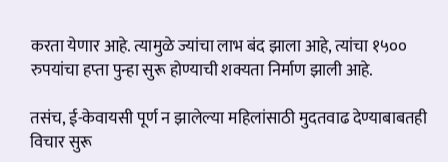करता येणार आहे. त्यामुळे ज्यांचा लाभ बंद झाला आहे, त्यांचा १५०० रुपयांचा हप्ता पुन्हा सुरू होण्याची शक्यता निर्माण झाली आहे.

तसंच, ई-केवायसी पूर्ण न झालेल्या महिलांसाठी मुदतवाढ देण्याबाबतही विचार सुरू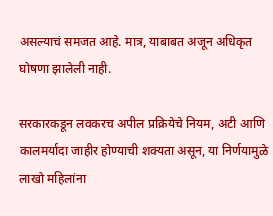असल्याचं समजत आहे. मात्र, याबाबत अजून अधिकृत घोषणा झालेली नाही.

सरकारकडून लवकरच अपील प्रक्रियेचे नियम, अटी आणि कालमर्यादा जाहीर होण्याची शक्यता असून, या निर्णयामुळे लाखो महिलांना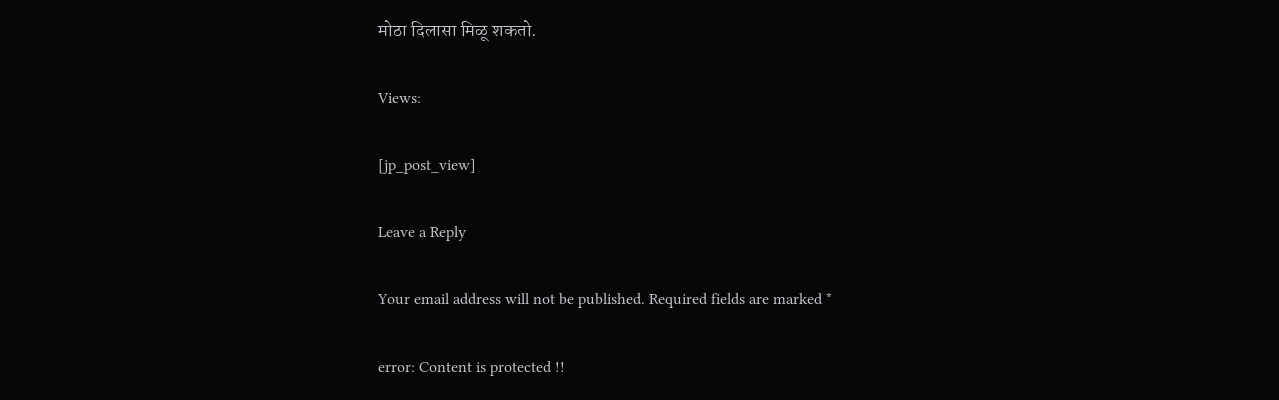मोठा दिलासा मिळू शकतो.

Views:

[jp_post_view]

Leave a Reply

Your email address will not be published. Required fields are marked *

error: Content is protected !!